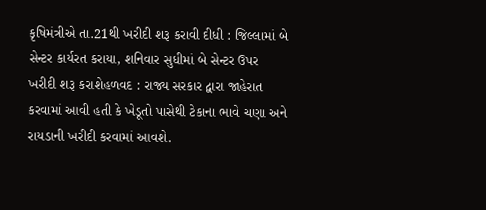કૃષિમંત્રીએ તા.21થી ખરીદી શરૂ કરાવી દીધી : જિલ્લામાં બે સેન્ટર કાર્યરત કરાયા, શનિવાર સુધીમાં બે સેન્ટર ઉપર ખરીદી શરૂ કરાશેહળવદ : રાજ્ય સરકાર દ્વારા જાહેરાત કરવામાં આવી હતી કે ખેડૂતો પાસેથી ટેકાના ભાવે ચણા અને રાયડાની ખરીદી કરવામાં આવશે.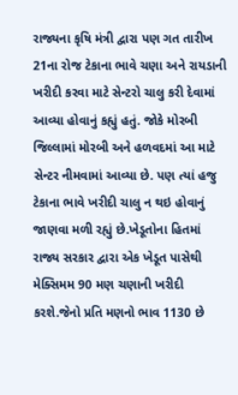રાજ્યના કૃષિ મંત્રી દ્વારા પણ ગત તારીખ 21ના રોજ ટેકાના ભાવે ચણા અને રાયડાની ખરીદી કરવા માટે સેન્ટરો ચાલુ કરી દેવામાં આવ્યા હોવાનું કહ્યું હતું. જોકે મોરબી જિલ્લામાં મોરબી અને હળવદમાં આ માટે સેન્ટર નીમવામાં આવ્યા છે. પણ ત્યાં હજુ ટેકાના ભાવે ખરીદી ચાલુ ન થઇ હોવાનું જાણવા મળી રહ્યું છે.ખેડૂતોના હિતમાં રાજ્ય સરકાર દ્વારા એક ખેડૂત પાસેથી મેક્સિમમ 90 મણ ચણાની ખરીદી કરશે.જેનો પ્રતિ મણનો ભાવ 1130 છે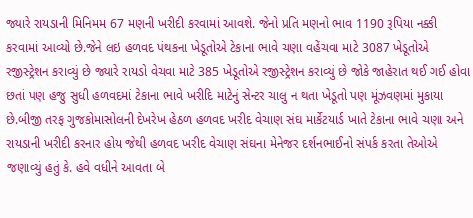જ્યારે રાયડાની મિનિમમ 67 મણની ખરીદી કરવામાં આવશે. જેનો પ્રતિ મણનો ભાવ 1190 રૂપિયા નક્કી કરવામાં આવ્યો છે.જેને લઇ હળવદ પંથકના ખેડૂતોએ ટેકાના ભાવે ચણા વહેંચવા માટે 3087 ખેડૂતોએ રજીસ્ટ્રેશન કરાવ્યું છે જ્યારે રાયડો વેચવા માટે 385 ખેડૂતોએ રજીસ્ટ્રેશન કરાવ્યું છે જોકે જાહેરાત થઈ ગઈ હોવા છતાં પણ હજુ સુધી હળવદમાં ટેકાના ભાવે ખરીદિ માટેનું સેન્ટર ચાલુ ન થતા ખેડૂતો પણ મૂંઝવણમાં મુકાયા છે.બીજી તરફ ગુજકોમાસોલની દેખરેખ હેઠળ હળવદ ખરીદ વેચાણ સંઘ માર્કેટયાર્ડ ખાતે ટેકાના ભાવે ચણા અને રાયડાની ખરીદી કરનાર હોય જેથી હળવદ ખરીદ વેચાણ સંઘના મેનેજર દર્શનભાઈનો સંપર્ક કરતા તેઓએ જણાવ્યું હતું કે. હવે વધીને આવતા બે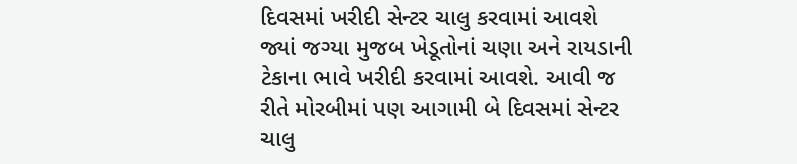દિવસમાં ખરીદી સેન્ટર ચાલુ કરવામાં આવશે જ્યાં જગ્યા મુજબ ખેડૂતોનાં ચણા અને રાયડાની ટેકાના ભાવે ખરીદી કરવામાં આવશે. આવી જ રીતે મોરબીમાં પણ આગામી બે દિવસમાં સેન્ટર ચાલુ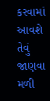કરવામાં આવશે તેવું જાણવા મળી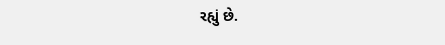રહ્યું છે.